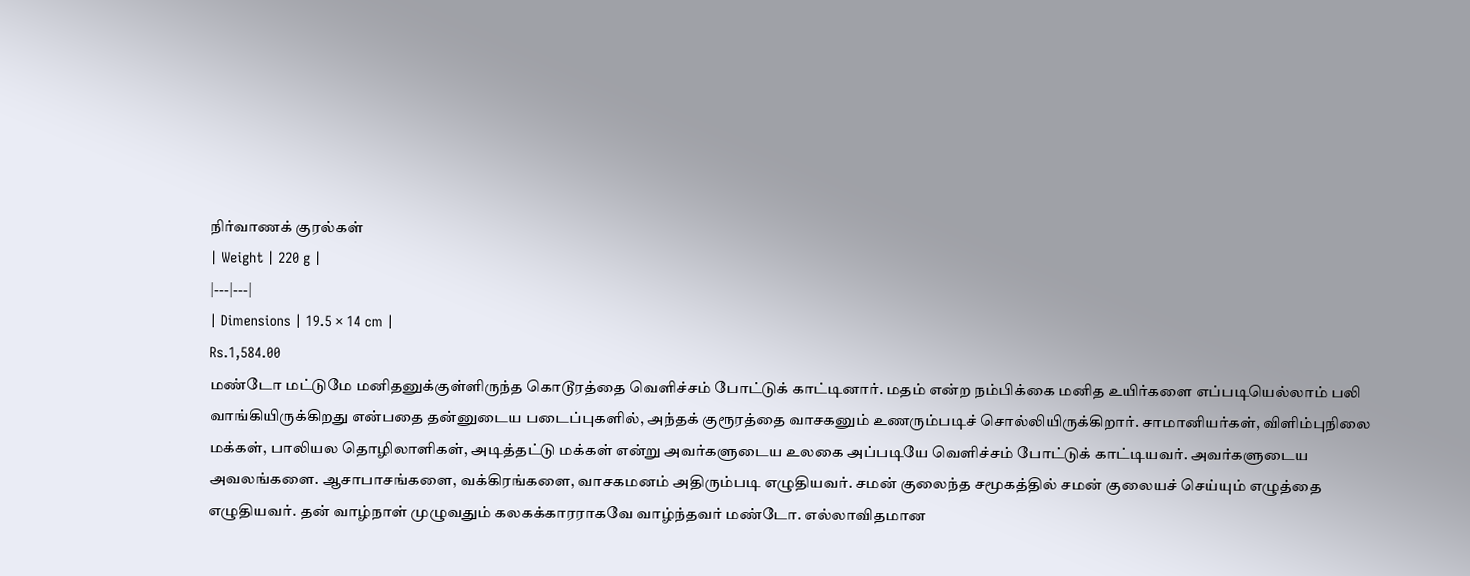நிர்வாணக் குரல்கள்
| Weight | 220 g |
|---|---|
| Dimensions | 19.5 × 14 cm |
Rs.1,584.00
மண்டோ மட்டுமே மனிதனுக்குள்ளிருந்த கொடூரத்தை வெளிச்சம் போட்டுக் காட்டினார். மதம் என்ற நம்பிக்கை மனித உயிர்களை எப்படியெல்லாம் பலி வாங்கியிருக்கிறது என்பதை தன்னுடைய படைப்புகளில், அந்தக் குரூரத்தை வாசகனும் உணரும்படிச் சொல்லியிருக்கிறார். சாமானியர்கள், விளிம்புநிலை மக்கள், பாலியல தொழிலாளிகள், அடித்தட்டு மக்கள் என்று அவர்களுடைய உலகை அப்படியே வெளிச்சம் போட்டுக் காட்டியவர். அவர்களுடைய அவலங்களை. ஆசாபாசங்களை, வக்கிரங்களை, வாசகமனம் அதிரும்படி எழுதியவர். சமன் குலைந்த சமூகத்தில் சமன் குலையச் செய்யும் எழுத்தை எழுதியவர். தன் வாழ்நாள் முழுவதும் கலகக்காரராகவே வாழ்ந்தவர் மண்டோ. எல்லாவிதமான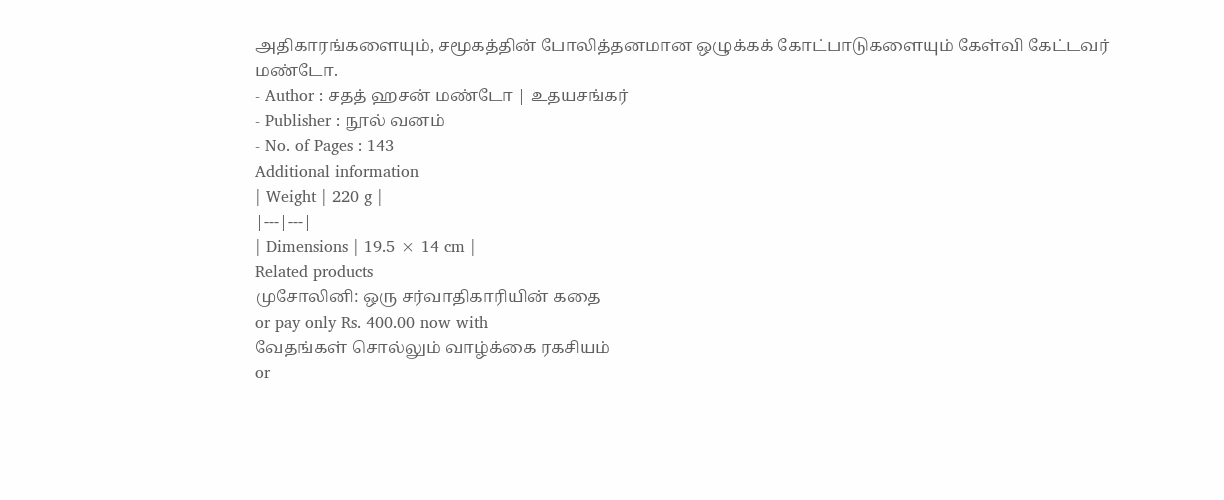அதிகாரங்களையும், சமூகத்தின் போலித்தனமான ஒழுக்கக் கோட்பாடுகளையும் கேள்வி கேட்டவர் மண்டோ.
- Author : சதத் ஹசன் மண்டோ | உதயசங்கர்
- Publisher : நூல் வனம்
- No. of Pages : 143
Additional information
| Weight | 220 g |
|---|---|
| Dimensions | 19.5 × 14 cm |
Related products
முசோலினி: ஒரு சர்வாதிகாரியின் கதை
or pay only Rs. 400.00 now with
வேதங்கள் சொல்லும் வாழ்க்கை ரகசியம்
or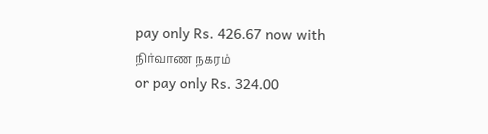pay only Rs. 426.67 now with
நிர்வாண நகரம்
or pay only Rs. 324.00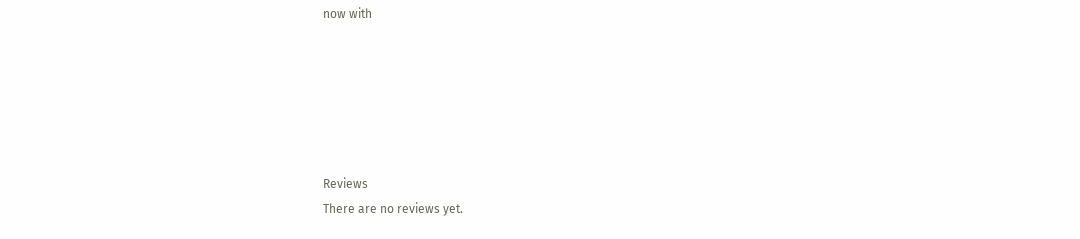now with






Reviews
There are no reviews yet.